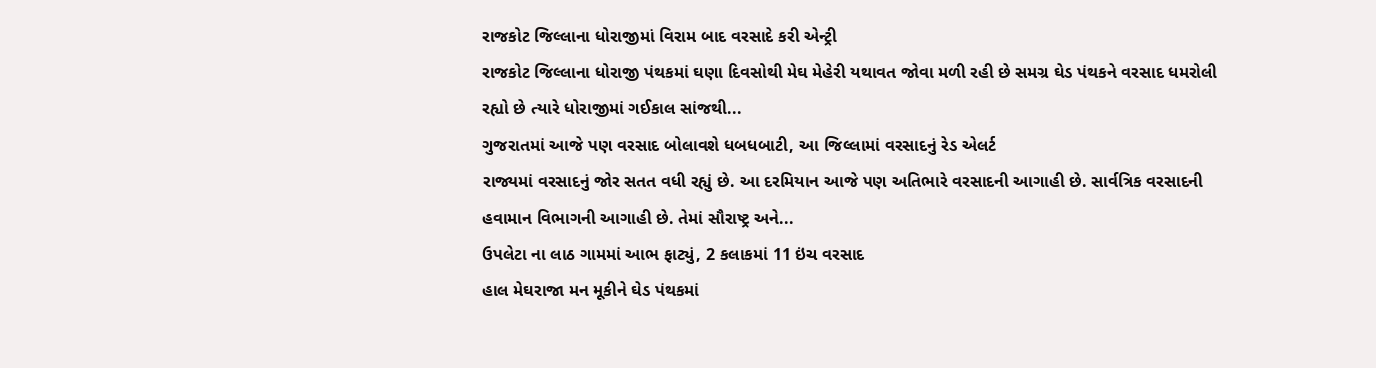રાજકોટ જિલ્લાના ધોરાજીમાં વિરામ બાદ વરસાદે કરી એન્ટ્રી
રાજકોટ જિલ્લાના ધોરાજી પંથકમાં ઘણા દિવસોથી મેઘ મેહેરી યથાવત જોવા મળી રહી છે સમગ્ર ઘેડ પંથકને વરસાદ ધમરોલી રહ્યો છે ત્યારે ધોરાજીમાં ગઈકાલ સાંજથી...
ગુજરાતમાં આજે પણ વરસાદ બોલાવશે ધબધબાટી, આ જિલ્લામાં વરસાદનું રેડ એલર્ટ
રાજ્યમાં વરસાદનું જોર સતત વધી રહ્યું છે. આ દરમિયાન આજે પણ અતિભારે વરસાદની આગાહી છે. સાર્વત્રિક વરસાદની હવામાન વિભાગની આગાહી છે. તેમાં સૌરાષ્ટ્ર અને...
ઉપલેટા ના લાઠ ગામમાં આભ ફાટ્યું, 2 કલાકમાં 11 ઇંચ વરસાદ
હાલ મેઘરાજા મન મૂકીને ઘેડ પંથકમાં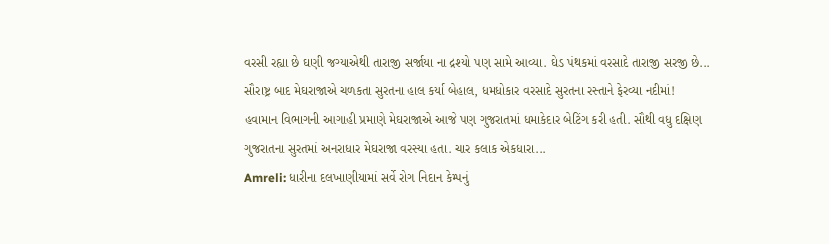વરસી રહ્યા છે ઘણી જગ્યાએથી તારાજી સર્જાયા ના દ્રશ્યો પણ સામે આવ્યા. ઘેડ પંથકમાં વરસાદે તારાજી સરજી છે...
સૌરાષ્ટ્ર બાદ મેઘરાજાએ ચળકતા સુરતના હાલ કર્યા બેહાલ, ધમધોકાર વરસાદે સુરતના રસ્તાને ફેરવ્યા નદીમાં!
હવામાન વિભાગની આગાહી પ્રમાણે મેઘરાજાએ આજે પણ ગુજરાતમાં ધમાકેદાર બેટિંગ કરી હતી. સૌથી વધુ દક્ષિણ ગુજરાતના સુરતમાં અનરાધાર મેઘરાજા વરસ્યા હતા. ચાર કલાક એકધારા...
Amreli: ધારીના દલખાણીયામાં સર્વે રોગ નિદાન કેમ્પનું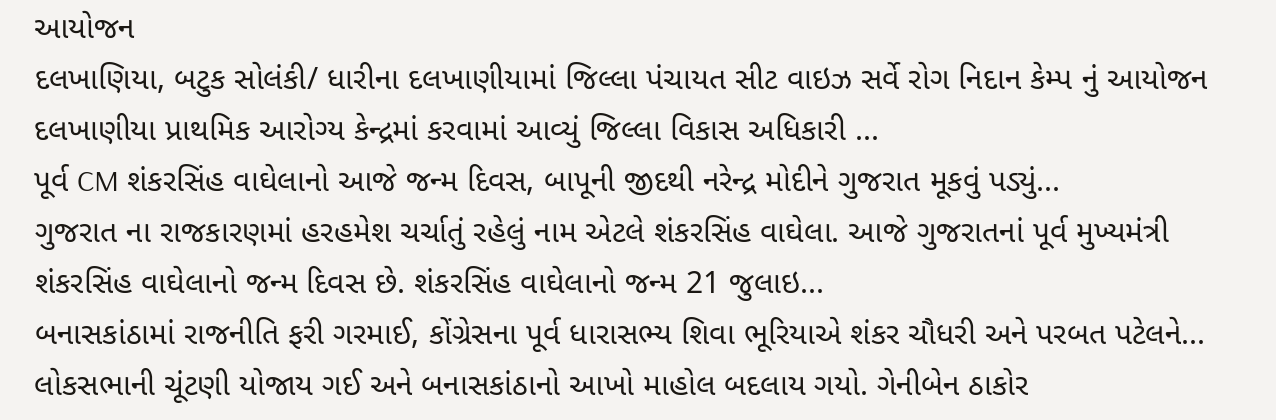આયોજન
દલખાણિયા, બટુક સોલંકી/ ધારીના દલખાણીયામાં જિલ્લા પંચાયત સીટ વાઇઝ સર્વે રોગ નિદાન કેમ્પ નું આયોજન દલખાણીયા પ્રાથમિક આરોગ્ય કેન્દ્રમાં કરવામાં આવ્યું જિલ્લા વિકાસ અધિકારી ...
પૂર્વ CM શંકરસિંહ વાઘેલાનો આજે જન્મ દિવસ, બાપૂની જીદથી નરેન્દ્ર મોદીને ગુજરાત મૂકવું પડ્યું...
ગુજરાત ના રાજકારણમાં હરહમેશ ચર્ચાતું રહેલું નામ એટલે શંકરસિંહ વાઘેલા. આજે ગુજરાતનાં પૂર્વ મુખ્યમંત્રી શંકરસિંહ વાઘેલાનો જન્મ દિવસ છે. શંકરસિંહ વાઘેલાનો જન્મ 21 જુલાઇ...
બનાસકાંઠામાં રાજનીતિ ફરી ગરમાઈ, કોંગ્રેસના પૂર્વ ધારાસભ્ય શિવા ભૂરિયાએ શંકર ચૌધરી અને પરબત પટેલને...
લોકસભાની ચૂંટણી યોજાય ગઈ અને બનાસકાંઠાનો આખો માહોલ બદલાય ગયો. ગેનીબેન ઠાકોર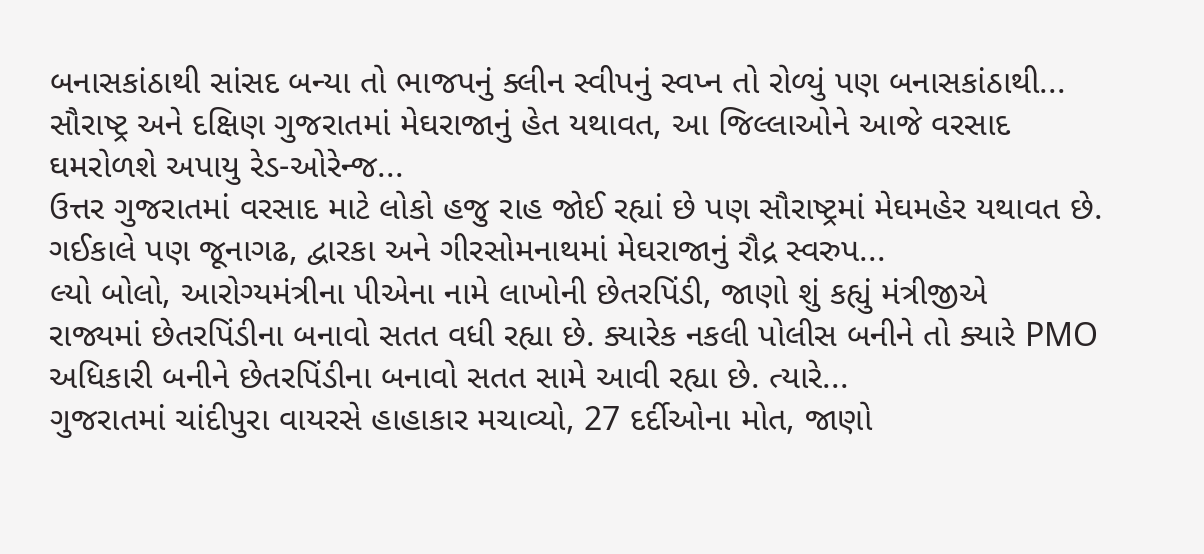બનાસકાંઠાથી સાંસદ બન્યા તો ભાજપનું ક્લીન સ્વીપનું સ્વપ્ન તો રોળ્યું પણ બનાસકાંઠાથી...
સૌરાષ્ટ્ર અને દક્ષિણ ગુજરાતમાં મેઘરાજાનું હેત યથાવત, આ જિલ્લાઓને આજે વરસાદ ઘમરોળશે અપાયુ રેડ-ઓરેન્જ...
ઉત્તર ગુજરાતમાં વરસાદ માટે લોકો હજુ રાહ જોઈ રહ્યાં છે પણ સૌરાષ્ટ્રમાં મેઘમહેર યથાવત છે. ગઈકાલે પણ જૂનાગઢ, દ્વારકા અને ગીરસોમનાથમાં મેઘરાજાનું રૌદ્ર સ્વરુપ...
લ્યો બોલો, આરોગ્યમંત્રીના પીએના નામે લાખોની છેતરપિંડી, જાણો શું કહ્યું મંત્રીજીએ
રાજ્યમાં છેતરપિંડીના બનાવો સતત વધી રહ્યા છે. ક્યારેક નકલી પોલીસ બનીને તો ક્યારે PMO અધિકારી બનીને છેતરપિંડીના બનાવો સતત સામે આવી રહ્યા છે. ત્યારે...
ગુજરાતમાં ચાંદીપુરા વાયરસે હાહાકાર મચાવ્યો, 27 દર્દીઓના મોત, જાણો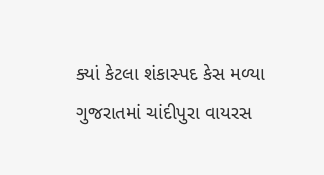ક્યાં કેટલા શંકાસ્પદ કેસ મળ્યા
ગુજરાતમાં ચાંદીપુરા વાયરસ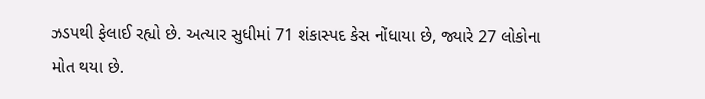ઝડપથી ફેલાઈ રહ્યો છે. અત્યાર સુધીમાં 71 શંકાસ્પદ કેસ નોંધાયા છે, જ્યારે 27 લોકોના મોત થયા છે.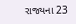રાજ્યના 23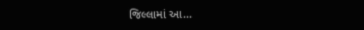જિલ્લામાં આ...